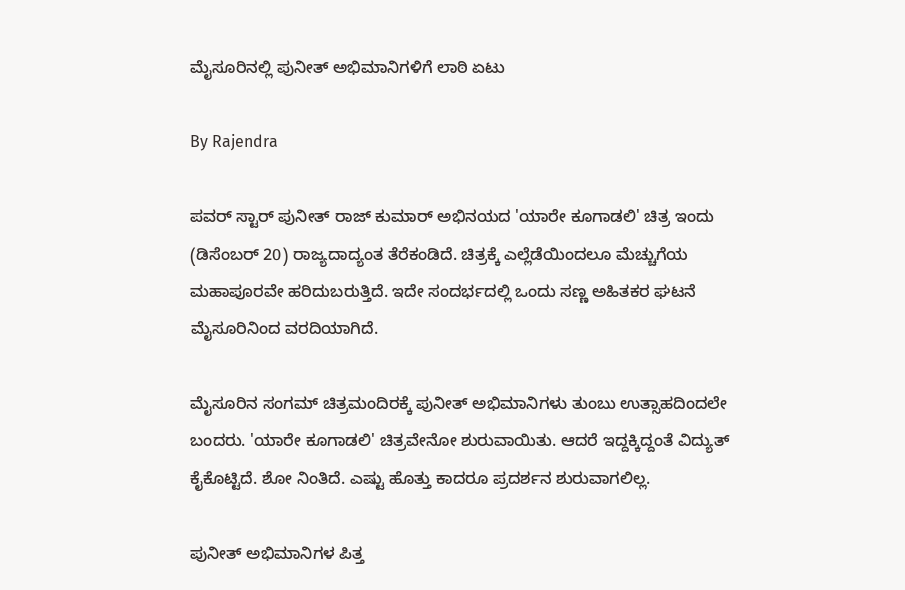ಮೈಸೂರಿನಲ್ಲಿ ಪುನೀತ್ ಅಭಿಮಾನಿಗಳಿಗೆ ಲಾಠಿ ಏಟು

By Rajendra

ಪವರ್ ಸ್ಟಾರ್ ಪುನೀತ್ ರಾಜ್ ಕುಮಾರ್ ಅಭಿನಯದ 'ಯಾರೇ ಕೂಗಾಡಲಿ' ಚಿತ್ರ ಇಂದು (ಡಿಸೆಂಬರ್ 20) ರಾಜ್ಯದಾದ್ಯಂತ ತೆರೆಕಂಡಿದೆ. ಚಿತ್ರಕ್ಕೆ ಎಲ್ಲೆಡೆಯಿಂದಲೂ ಮೆಚ್ಚುಗೆಯ ಮಹಾಪೂರವೇ ಹರಿದುಬರುತ್ತಿದೆ. ಇದೇ ಸಂದರ್ಭದಲ್ಲಿ ಒಂದು ಸಣ್ಣ ಅಹಿತಕರ ಘಟನೆ ಮೈಸೂರಿನಿಂದ ವರದಿಯಾಗಿದೆ.

ಮೈಸೂರಿನ ಸಂಗಮ್ ಚಿತ್ರಮಂದಿರಕ್ಕೆ ಪುನೀತ್ ಅಭಿಮಾನಿಗಳು ತುಂಬು ಉತ್ಸಾಹದಿಂದಲೇ ಬಂದರು. 'ಯಾರೇ ಕೂಗಾಡಲಿ' ಚಿತ್ರವೇನೋ ಶುರುವಾಯಿತು. ಆದರೆ ಇದ್ದಕ್ಕಿದ್ದಂತೆ ವಿದ್ಯುತ್ ಕೈಕೊಟ್ಟಿದೆ. ಶೋ ನಿಂತಿದೆ. ಎಷ್ಟು ಹೊತ್ತು ಕಾದರೂ ಪ್ರದರ್ಶನ ಶುರುವಾಗಲಿಲ್ಲ.

ಪುನೀತ್ ಅಭಿಮಾನಿಗಳ ಪಿತ್ತ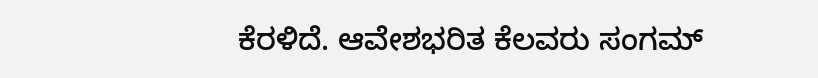ಕೆರಳಿದೆ. ಆವೇಶಭರಿತ ಕೆಲವರು ಸಂಗಮ್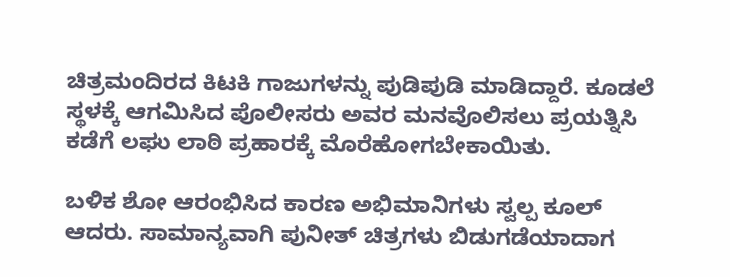ಚಿತ್ರಮಂದಿರದ ಕಿಟಕಿ ಗಾಜುಗಳನ್ನು ಪುಡಿಪುಡಿ ಮಾಡಿದ್ದಾರೆ. ಕೂಡಲೆ ಸ್ಥಳಕ್ಕೆ ಆಗಮಿಸಿದ ಪೊಲೀಸರು ಅವರ ಮನವೊಲಿಸಲು ಪ್ರಯತ್ನಿಸಿ ಕಡೆಗೆ ಲಘು ಲಾಠಿ ಪ್ರಹಾರಕ್ಕೆ ಮೊರೆಹೋಗಬೇಕಾಯಿತು.

ಬಳಿಕ ಶೋ ಆರಂಭಿಸಿದ ಕಾರಣ ಅಭಿಮಾನಿಗಳು ಸ್ವಲ್ಪ ಕೂಲ್ ಆದರು. ಸಾಮಾನ್ಯವಾಗಿ ಪುನೀತ್ ಚಿತ್ರಗಳು ಬಿಡುಗಡೆಯಾದಾಗ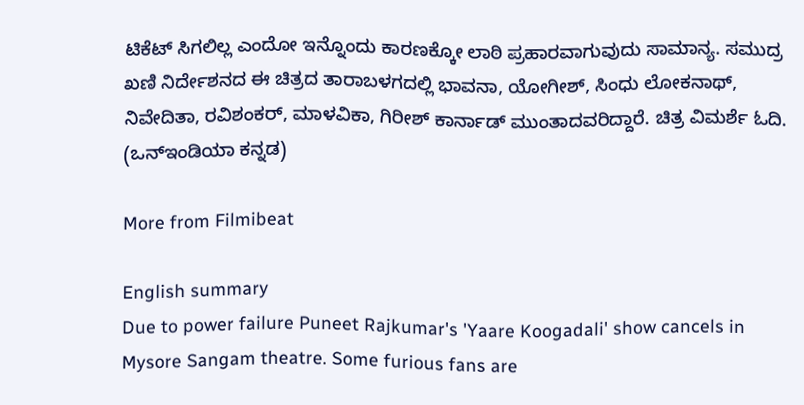ಟಿಕೆಟ್ ಸಿಗಲಿಲ್ಲ ಎಂದೋ ಇನ್ನೊಂದು ಕಾರಣಕ್ಕೋ ಲಾಠಿ ಪ್ರಹಾರವಾಗುವುದು ಸಾಮಾನ್ಯ. ಸಮುದ್ರ ಖಣಿ ನಿರ್ದೇಶನದ ಈ ಚಿತ್ರದ ತಾರಾಬಳಗದಲ್ಲಿ ಭಾವನಾ, ಯೋಗೀಶ್, ಸಿಂಧು ಲೋಕನಾಥ್, ನಿವೇದಿತಾ, ರವಿಶಂಕರ್, ಮಾಳವಿಕಾ, ಗಿರೀಶ್ ಕಾರ್ನಾಡ್ ಮುಂತಾದವರಿದ್ದಾರೆ. ಚಿತ್ರ ವಿಮರ್ಶೆ ಓದಿ. (ಒನ್ಇಂಡಿಯಾ ಕನ್ನಡ)

More from Filmibeat

English summary
Due to power failure Puneet Rajkumar's 'Yaare Koogadali' show cancels in Mysore Sangam theatre. Some furious fans are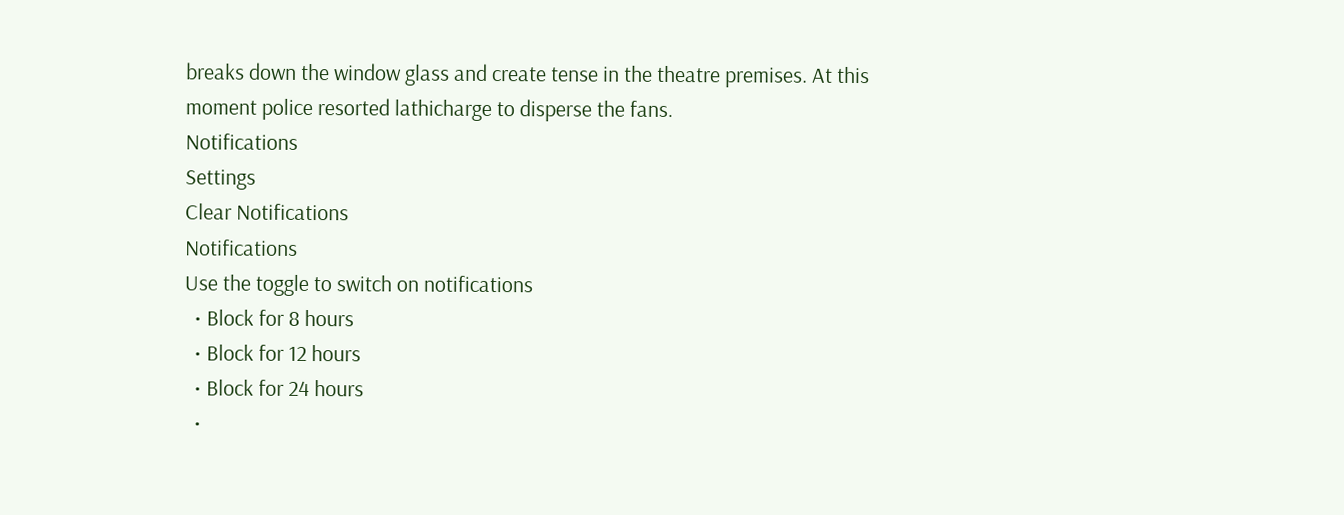breaks down the window glass and create tense in the theatre premises. At this moment police resorted lathicharge to disperse the fans.
Notifications
Settings
Clear Notifications
Notifications
Use the toggle to switch on notifications
  • Block for 8 hours
  • Block for 12 hours
  • Block for 24 hours
  •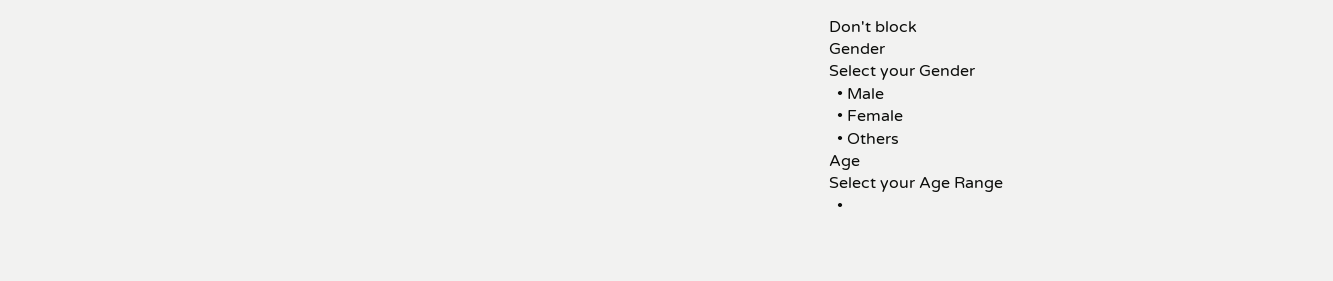Don't block
Gender
Select your Gender
  • Male
  • Female
  • Others
Age
Select your Age Range
  •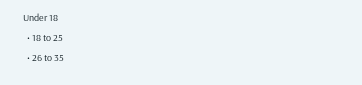Under 18
  • 18 to 25
  • 26 to 35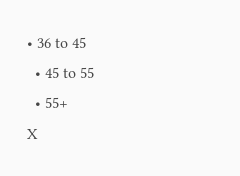• 36 to 45
  • 45 to 55
  • 55+
X